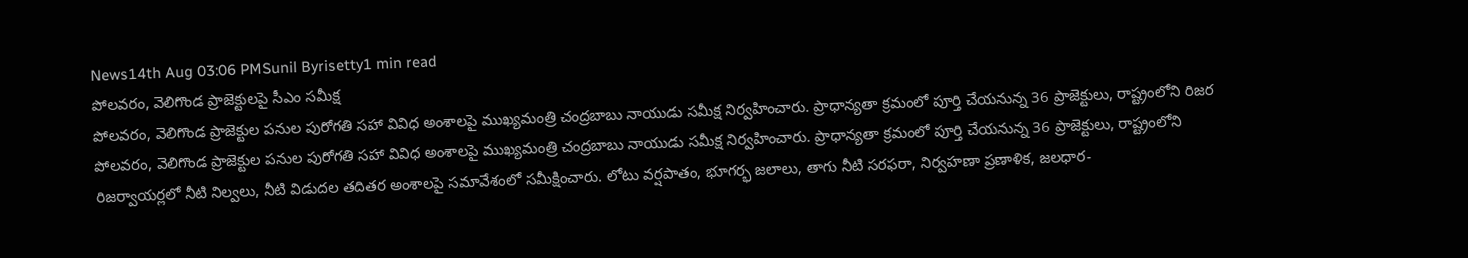News14th Aug 03:06 PMSunil Byrisetty1 min read
పోలవరం, వెలిగొండ ప్రాజెక్టులపై సీఎం సమీక్ష
పోలవరం, వెలిగొండ ప్రాజెక్టుల పనుల పురోగతి సహా వివిధ అంశాలపై ముఖ్యమంత్రి చంద్రబాబు నాయుడు సమీక్ష నిర్వహించారు. ప్రాధాన్యతా క్రమంలో పూర్తి చేయనున్న 36 ప్రాజెక్టులు, రాష్ట్రంలోని రిజర
పోలవరం, వెలిగొండ ప్రాజెక్టుల పనుల పురోగతి సహా వివిధ అంశాలపై ముఖ్యమంత్రి చంద్రబాబు నాయుడు సమీక్ష నిర్వహించారు. ప్రాధాన్యతా క్రమంలో పూర్తి చేయనున్న 36 ప్రాజెక్టులు, రాష్ట్రంలోని రిజర్వాయర్లలో నీటి నిల్వలు, నీటి విడుదల తదితర అంశాలపై సమావేశంలో సమీక్షించారు. లోటు వర్షపాతం, భూగర్భ జలాలు, తాగు నీటి సరఫరా, నిర్వహణా ప్రణాళిక, జలధార-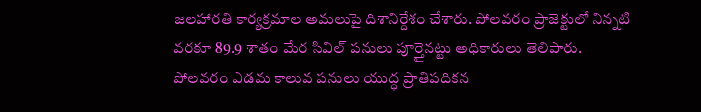జలహారతి కార్యక్రమాల అమలుపై దిశానిర్దేశం చేశారు. పోలవరం ప్రాజెక్టులో నిన్నటి వరకూ 89.9 శాతం మేర సివిల్ పనులు పూర్తైనట్టు అధికారులు తెలిపారు. పోలవరం ఎడమ కాలువ పనులు యుద్ధ ప్రాతిపదికన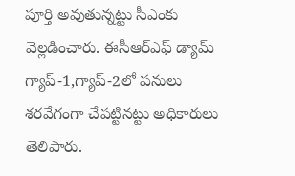పూర్తి అవుతున్నట్టు సీఎంకు వెల్లడించారు. ఈసీఆర్ఎఫ్ డ్యామ్ గ్యాప్-1,గ్యాప్-2లో పనులు శరవేగంగా చేపట్టినట్టు అధికారులు తెలిపారు.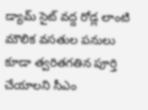డ్యామ్ సైట్ వద్ద రోడ్ల లాంటి మౌలిక వసతుల పనులు కూడా త్వరితగతిన పూర్తి చేయాలని సీఎం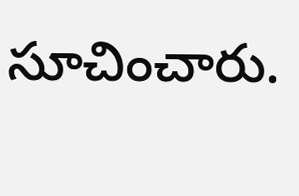సూచించారు.